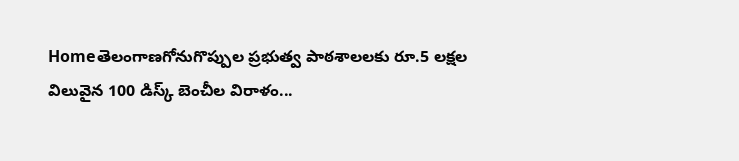Homeతెలంగాణగోనుగొప్పుల ప్రభుత్వ పాఠశాలలకు రూ.5 లక్షల విలువైన 100 డిస్క్ బెంచీల విరాళం...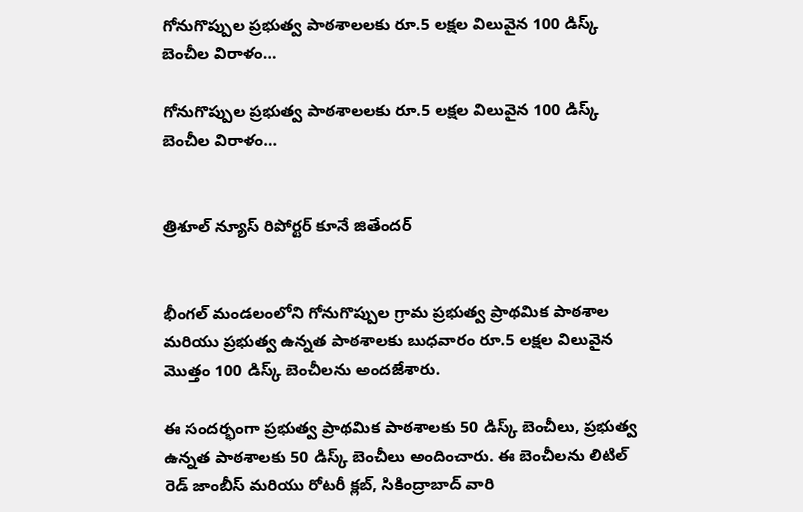గోనుగొప్పుల ప్రభుత్వ పాఠశాలలకు రూ.5 లక్షల విలువైన 100 డిస్క్ బెంచీల విరాళం…

గోనుగొప్పుల ప్రభుత్వ పాఠశాలలకు రూ.5 లక్షల విలువైన 100 డిస్క్ బెంచీల విరాళం…


త్రిశూల్ న్యూస్ రిపోర్టర్ కూనే జితేందర్


భీంగల్ మండలంలోని గోనుగొప్పుల గ్రామ ప్రభుత్వ ప్రాథమిక పాఠశాల మరియు ప్రభుత్వ ఉన్నత పాఠశాలకు బుధవారం రూ.5 లక్షల విలువైన మొత్తం 100 డిస్క్ బెంచీలను అందజేశారు.

ఈ సందర్భంగా ప్రభుత్వ ప్రాథమిక పాఠశాలకు 50 డిస్క్ బెంచీలు, ప్రభుత్వ ఉన్నత పాఠశాలకు 50 డిస్క్ బెంచీలు అందించారు. ఈ బెంచీలను లిటిల్ రెడ్ జాంబీస్ మరియు రోటరీ క్లబ్, సికింద్రాబాద్ వారి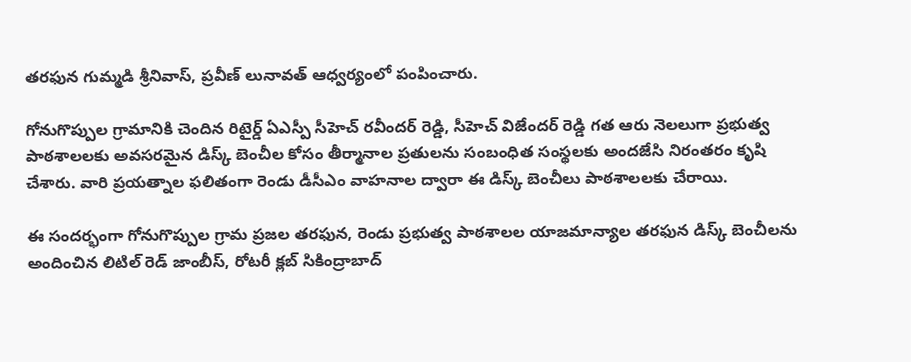తరఫున గుమ్మడి శ్రీనివాస్, ప్రవీణ్ లునావత్ ఆధ్వర్యంలో పంపించారు.

గోనుగొప్పుల గ్రామానికి చెందిన రిటైర్డ్ ఏఎస్పీ సీహెచ్ రవీందర్ రెడ్డి, సీహెచ్ విజేందర్ రెడ్డి గత ఆరు నెలలుగా ప్రభుత్వ పాఠశాలలకు అవసరమైన డిస్క్ బెంచీల కోసం తీర్మానాల ప్రతులను సంబంధిత సంస్థలకు అందజేసి నిరంతరం కృషి చేశారు. వారి ప్రయత్నాల ఫలితంగా రెండు డీసీఎం వాహనాల ద్వారా ఈ డిస్క్ బెంచీలు పాఠశాలలకు చేరాయి.

ఈ సందర్భంగా గోనుగొప్పుల గ్రామ ప్రజల తరఫున, రెండు ప్రభుత్వ పాఠశాలల యాజమాన్యాల తరఫున డిస్క్ బెంచీలను అందించిన లిటిల్ రెడ్ జాంబీస్, రోటరీ క్లబ్ సికింద్రాబాద్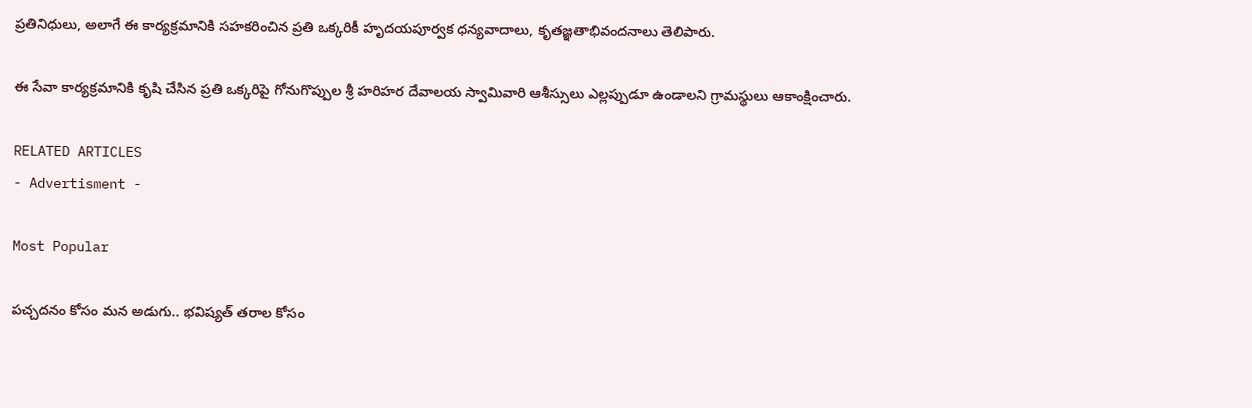ప్రతినిధులు, అలాగే ఈ కార్యక్రమానికి సహకరించిన ప్రతి ఒక్కరికీ హృదయపూర్వక ధన్యవాదాలు, కృతజ్ఞతాభివందనాలు తెలిపారు.

ఈ సేవా కార్యక్రమానికి కృషి చేసిన ప్రతి ఒక్కరిపై గోనుగొప్పుల శ్రీ హరిహర దేవాలయ స్వామివారి ఆశీస్సులు ఎల్లప్పుడూ ఉండాలని గ్రామస్థులు ఆకాంక్షించారు.

RELATED ARTICLES
- Advertisment -

Most Popular

పచ్చదనం కోసం మన అడుగు.. భవిష్యత్ తరాల కోసం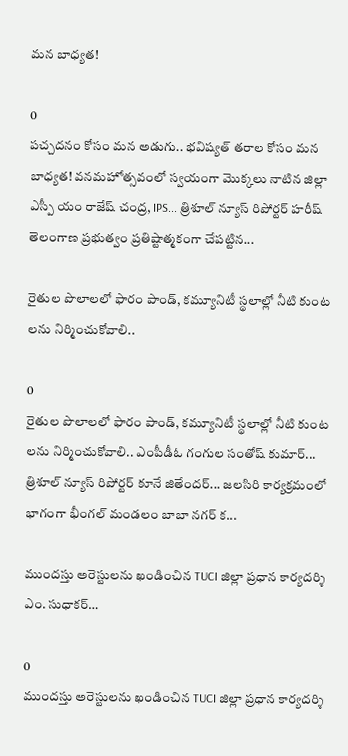మన బాధ్యత!

0
పచ్చదనం కోసం మన అడుగు.. భవిష్యత్ తరాల కోసం మన బాధ్యత! వనమహోత్సవంలో స్వయంగా మొక్కలు నాటిన జిల్లా ఎస్పీ యం రాజేష్ చంద్ర, IPS... త్రిశూల్ న్యూస్ రిపోర్టర్ హరీష్ తెలంగాణ ప్రభుత్వం ప్రతిష్టాత్మకంగా చేపట్టిన...

రైతుల పొలాలలో ఫారం పాండ్, కమ్యూనిటీ స్థలాల్లో నీటి కుంట లను నిర్మించుకోవాలి..

0
రైతుల పొలాలలో ఫారం పాండ్, కమ్యూనిటీ స్థలాల్లో నీటి కుంట లను నిర్మించుకోవాలి.. ఎంపీడీఓ గంగుల సంతోష్ కుమార్... త్రిశూల్ న్యూస్ రిపోర్టర్ కూనే జితేందర్... జలసిరి కార్యక్రమంలో భాగంగా భీంగల్ మండలం బాబా నగర్ క...

ముందస్తు అరెస్టులను ఖండించిన TUCI జిల్లా ప్రధాన కార్యదర్శి ఎం. సుధాకర్…

0
ముందస్తు అరెస్టులను ఖండించిన TUCI జిల్లా ప్రధాన కార్యదర్శి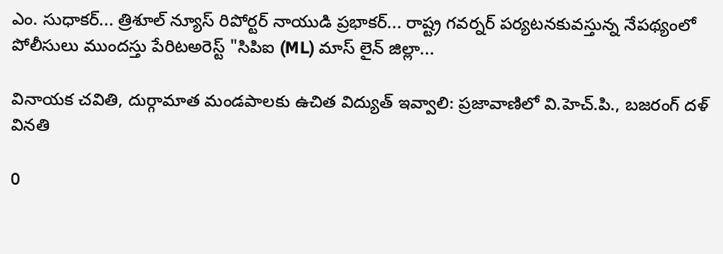ఎం. సుధాకర్... త్రిశూల్ న్యూస్ రిపోర్టర్ నాయుడి ప్రభాకర్... రాష్ట్ర గవర్నర్ పర్యటనకువస్తున్న నేపథ్యంలో పోలీసులు ముందస్తు పేరిటఅరెస్ట్ "సిపిఐ (ML) మాస్ లైన్ జిల్లా...

వినాయక చవితి, దుర్గామాత మండపాలకు ఉచిత విద్యుత్ ఇవ్వాలి: ప్రజావాణిలో వి.హెచ్.పి., బజరంగ్ దళ్ వినతి

0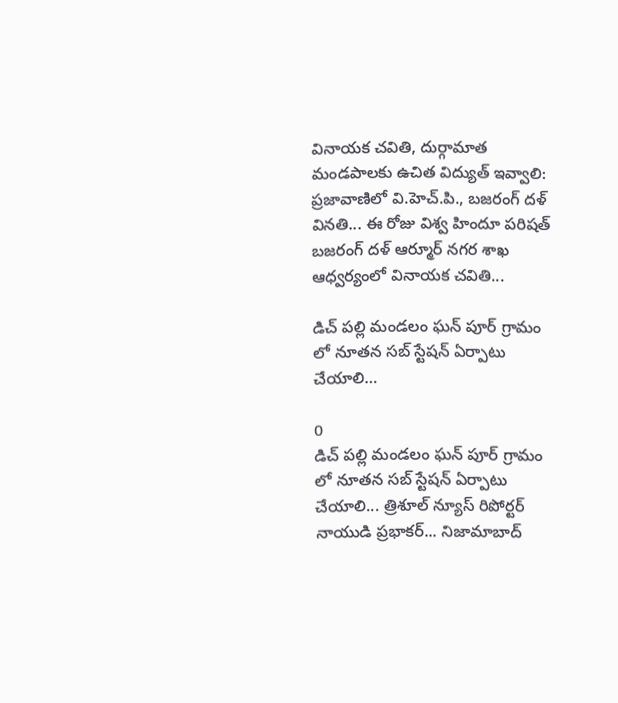వినాయక చవితి, దుర్గామాత మండపాలకు ఉచిత విద్యుత్ ఇవ్వాలి: ప్రజావాణిలో వి.హెచ్.పి., బజరంగ్ దళ్ వినతి... ఈ రోజు విశ్వ హిందూ పరిషత్ బజరంగ్ దళ్ ఆర్మూర్ నగర శాఖ ఆధ్వర్యంలో వినాయక చవితి...

డిచ్ పల్లి మండలం ఘన్ పూర్ గ్రామం లో నూతన సబ్ స్టేషన్ ఏర్పాటు చేయాలి…

0
డిచ్ పల్లి మండలం ఘన్ పూర్ గ్రామం లో నూతన సబ్ స్టేషన్ ఏర్పాటు చేయాలి... త్రిశూల్ న్యూస్ రిపోర్టర్ నాయుడి ప్రభాకర్... నిజామాబాద్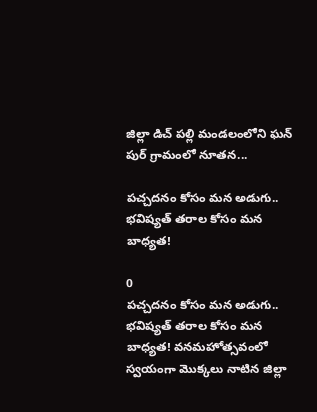జిల్లా డిచ్ పల్లి మండలంలోని ఘన్ పుర్ గ్రామంలో నూతన...

పచ్చదనం కోసం మన అడుగు.. భవిష్యత్ తరాల కోసం మన బాధ్యత!

0
పచ్చదనం కోసం మన అడుగు.. భవిష్యత్ తరాల కోసం మన బాధ్యత! వనమహోత్సవంలో స్వయంగా మొక్కలు నాటిన జిల్లా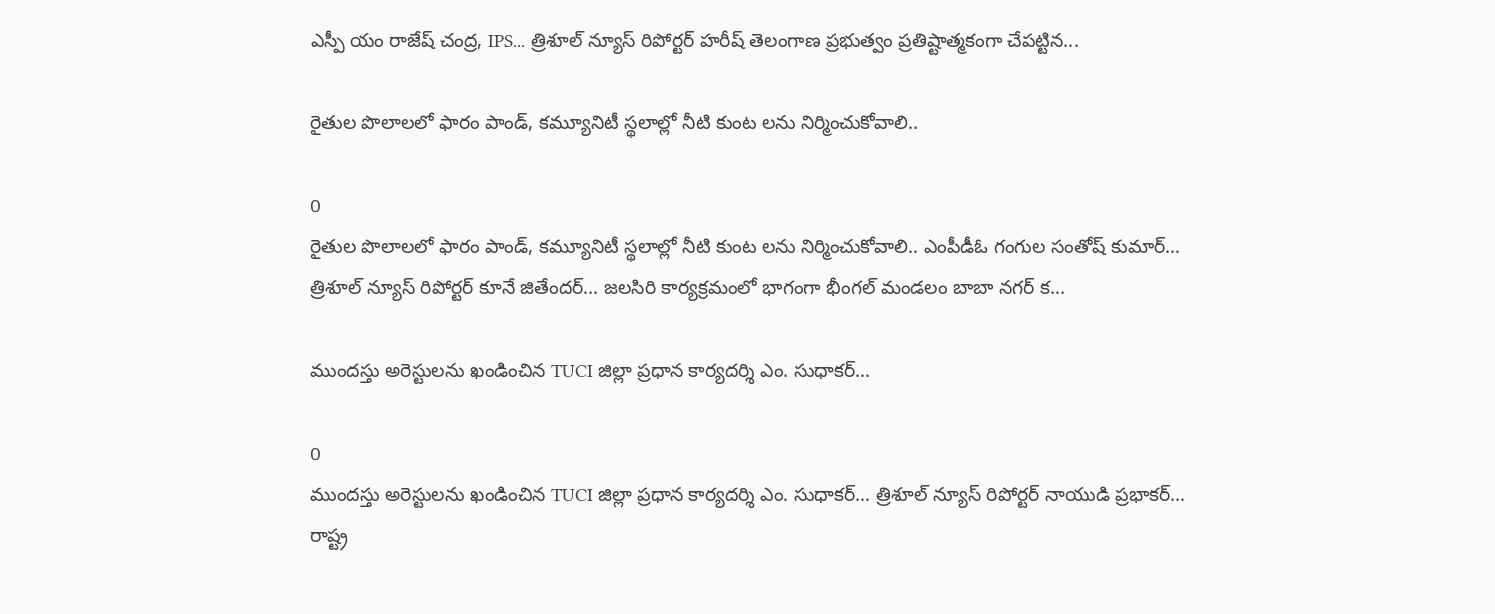ఎస్పీ యం రాజేష్ చంద్ర, IPS... త్రిశూల్ న్యూస్ రిపోర్టర్ హరీష్ తెలంగాణ ప్రభుత్వం ప్రతిష్టాత్మకంగా చేపట్టిన...

రైతుల పొలాలలో ఫారం పాండ్, కమ్యూనిటీ స్థలాల్లో నీటి కుంట లను నిర్మించుకోవాలి..

0
రైతుల పొలాలలో ఫారం పాండ్, కమ్యూనిటీ స్థలాల్లో నీటి కుంట లను నిర్మించుకోవాలి.. ఎంపీడీఓ గంగుల సంతోష్ కుమార్... త్రిశూల్ న్యూస్ రిపోర్టర్ కూనే జితేందర్... జలసిరి కార్యక్రమంలో భాగంగా భీంగల్ మండలం బాబా నగర్ క...

ముందస్తు అరెస్టులను ఖండించిన TUCI జిల్లా ప్రధాన కార్యదర్శి ఎం. సుధాకర్…

0
ముందస్తు అరెస్టులను ఖండించిన TUCI జిల్లా ప్రధాన కార్యదర్శి ఎం. సుధాకర్... త్రిశూల్ న్యూస్ రిపోర్టర్ నాయుడి ప్రభాకర్... రాష్ట్ర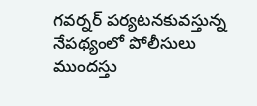గవర్నర్ పర్యటనకువస్తున్న నేపథ్యంలో పోలీసులు ముందస్తు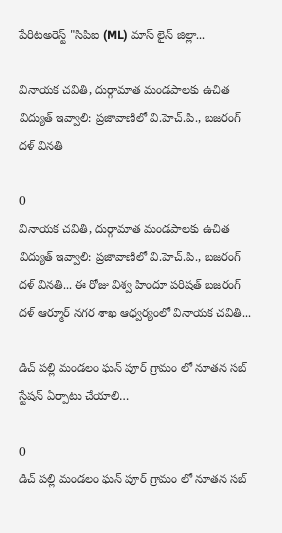పేరిటఅరెస్ట్ "సిపిఐ (ML) మాస్ లైన్ జిల్లా...

వినాయక చవితి, దుర్గామాత మండపాలకు ఉచిత విద్యుత్ ఇవ్వాలి: ప్రజావాణిలో వి.హెచ్.పి., బజరంగ్ దళ్ వినతి

0
వినాయక చవితి, దుర్గామాత మండపాలకు ఉచిత విద్యుత్ ఇవ్వాలి: ప్రజావాణిలో వి.హెచ్.పి., బజరంగ్ దళ్ వినతి... ఈ రోజు విశ్వ హిందూ పరిషత్ బజరంగ్ దళ్ ఆర్మూర్ నగర శాఖ ఆధ్వర్యంలో వినాయక చవితి...

డిచ్ పల్లి మండలం ఘన్ పూర్ గ్రామం లో నూతన సబ్ స్టేషన్ ఏర్పాటు చేయాలి…

0
డిచ్ పల్లి మండలం ఘన్ పూర్ గ్రామం లో నూతన సబ్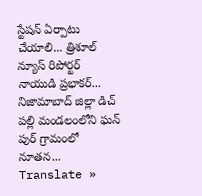స్టేషన్ ఏర్పాటు చేయాలి... త్రిశూల్ న్యూస్ రిపోర్టర్ నాయుడి ప్రభాకర్... నిజామాబాద్ జిల్లా డిచ్ పల్లి మండలంలోని ఘన్ పుర్ గ్రామంలో నూతన...
Translate »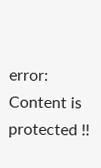error: Content is protected !!